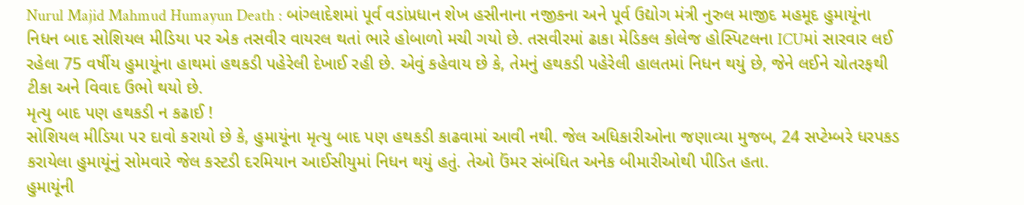Nurul Majid Mahmud Humayun Death : બાંગ્લાદેશમાં પૂર્વ વડાંપ્રધાન શેખ હસીનાના નજીકના અને પૂર્વ ઉદ્યોગ મંત્રી નુરુલ માજીદ મહમૂદ હુમાયૂંના નિધન બાદ સોશિયલ મીડિયા પર એક તસવીર વાયરલ થતાં ભારે હોબાળો મચી ગયો છે. તસવીરમાં ઢાકા મેડિકલ કોલેજ હોસ્પિટલના ICUમાં સારવાર લઈ રહેલા 75 વર્ષીય હુમાયૂંના હાથમાં હથકડી પહેરેલી દેખાઈ રહી છે. એવું કહેવાય છે કે, તેમનું હથકડી પહેરેલી હાલતમાં નિધન થયું છે, જેને લઈને ચોતરફથી ટીકા અને વિવાદ ઉભો થયો છે.
મૃત્યુ બાદ પણ હથકડી ન કઢાઈ !
સોશિયલ મીડિયા પર દાવો કરાયો છે કે, હુમાયૂંના મૃત્યુ બાદ પણ હથકડી કાઢવામાં આવી નથી. જેલ અધિકારીઓના જણાવ્યા મુજબ, 24 સપ્ટેમ્બરે ધરપકડ કરાયેલા હુમાયૂંનું સોમવારે જેલ કસ્ટડી દરમિયાન આઈસીયુમાં નિધન થયું હતું. તેઓ ઉંમર સંબંધિત અનેક બીમારીઓથી પીડિત હતા.
હુમાયૂંની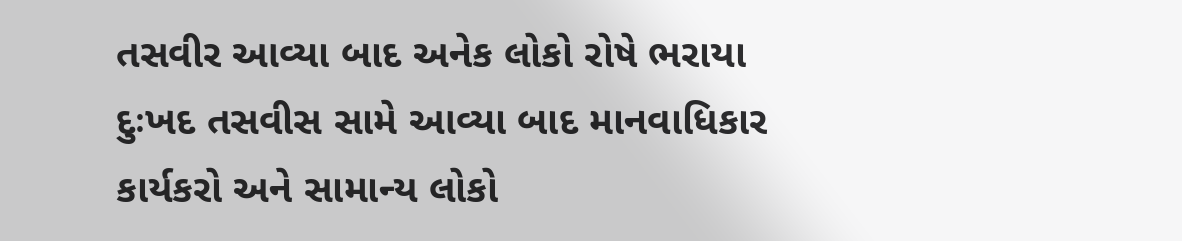તસવીર આવ્યા બાદ અનેક લોકો રોષે ભરાયા
દુઃખદ તસવીસ સામે આવ્યા બાદ માનવાધિકાર કાર્યકરો અને સામાન્ય લોકો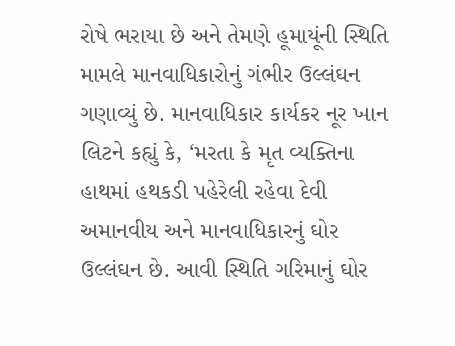રોષે ભરાયા છે અને તેમણે હૂમાયૂંની સ્થિતિ મામલે માનવાધિકારોનું ગંભીર ઉલ્લંઘન ગણાવ્યું છે. માનવાધિકાર કાર્યકર નૂર ખાન લિટને કહ્યું કે, ‘મરતા કે મૃત વ્યક્તિના હાથમાં હથકડી પહેરેલી રહેવા દેવી અમાનવીય અને માનવાધિકારનું ઘોર ઉલ્લંઘન છે. આવી સ્થિતિ ગરિમાનું ઘોર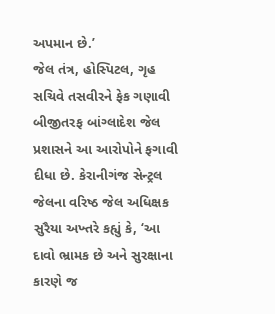અપમાન છે.’
જેલ તંત્ર, હોસ્પિટલ, ગૃહ સચિવે તસવીરને ફેક ગણાવી
બીજીતરફ બાંગ્લાદેશ જેલ પ્રશાસને આ આરોપોને ફગાવી દીધા છે. કેરાનીગંજ સેન્ટ્રલ જેલના વરિષ્ઠ જેલ અધિક્ષક સુરૈયા અખ્તરે કહ્યું કે, ‘આ દાવો ભ્રામક છે અને સુરક્ષાના કારણે જ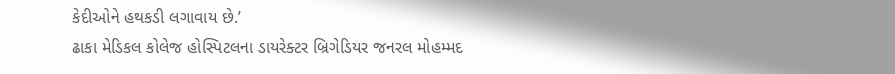કેદીઓને હથકડી લગાવાય છે.’
ઢાકા મેડિકલ કોલેજ હોસ્પિટલના ડાયરેક્ટર બ્રિગેડિયર જનરલ મોહમ્મદ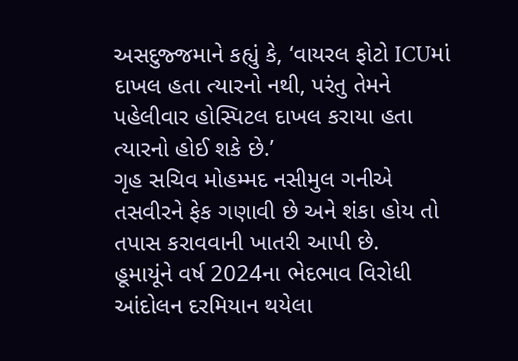અસદુજ્જમાને કહ્યું કે, ‘વાયરલ ફોટો ICUમાં દાખલ હતા ત્યારનો નથી, પરંતુ તેમને પહેલીવાર હોસ્પિટલ દાખલ કરાયા હતા ત્યારનો હોઈ શકે છે.’
ગૃહ સચિવ મોહમ્મદ નસીમુલ ગનીએ તસવીરને ફેક ગણાવી છે અને શંકા હોય તો તપાસ કરાવવાની ખાતરી આપી છે.
હૂમાયૂંને વર્ષ 2024ના ભેદભાવ વિરોધી આંદોલન દરમિયાન થયેલા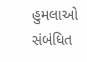હુમલાઓ સંબંધિત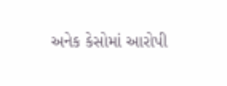અનેક કેસોમાં આરોપી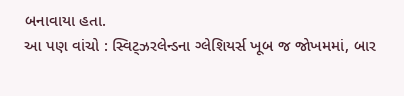બનાવાયા હતા.
આ પણ વાંચો : સ્વિટ્ઝરલેન્ડના ગ્લેશિયર્સ ખૂબ જ જોખમમાં, બાર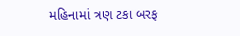મહિનામાં ત્રણ ટકા બરફ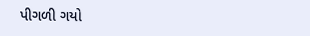પીગળી ગયો